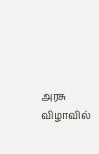அரசு விழாவில்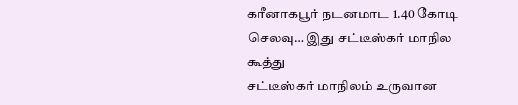கரீனாகபூர் நடனமாட 1.40 கோடி செலவு… இது சட்டீஸ்கர் மாநில கூத்து
சட்டீஸ்கர் மாநிலம் உருவான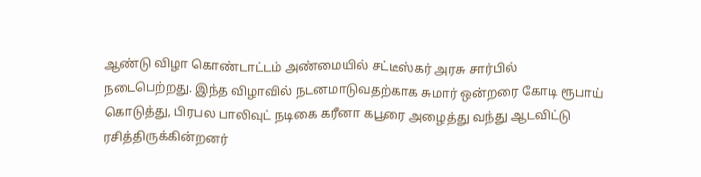ஆண்டு விழா கொண்டாட்டம் அண்மையில் சட்டீஸ்கர் அரசு சார்பில் நடைபெற்றது. இந்த விழாவில் நடனமாடுவதற்காக சுமார் ஒன்றரை கோடி ரூபாய் கொடுத்து, பிரபல பாலிவுட் நடிகை கரீனா கபூரை அழைத்து வந்து ஆடவிட்டு ரசித்திருக்கின்றனர்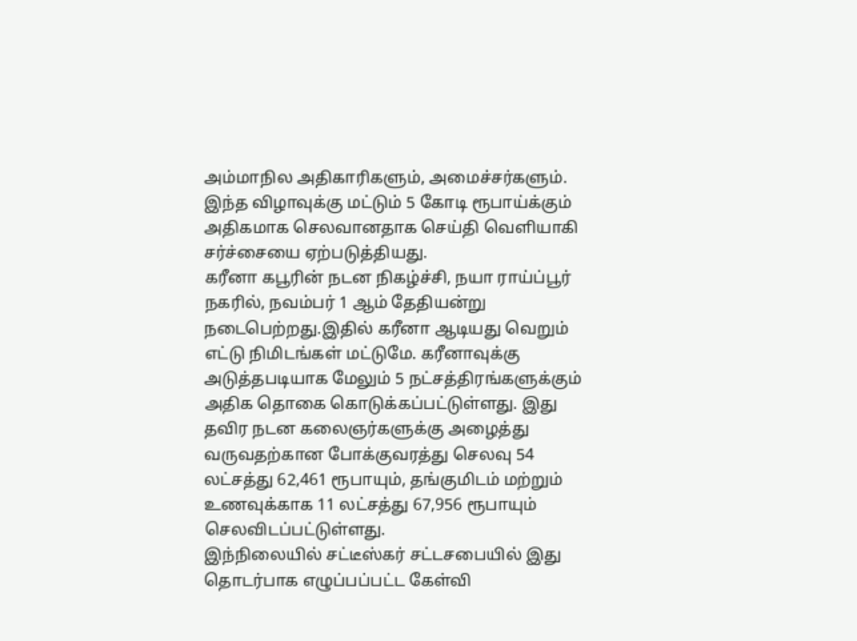அம்மாநில அதிகாரிகளும், அமைச்சர்களும். இந்த விழாவுக்கு மட்டும் 5 கோடி ரூபாய்க்கும் அதிகமாக செலவானதாக செய்தி வெளியாகி சர்ச்சையை ஏற்படுத்தியது.
கரீனா கபூரின் நடன நிகழ்ச்சி, நயா ராய்ப்பூர் நகரில், நவம்பர் 1 ஆம் தேதியன்று நடைபெற்றது.இதில் கரீனா ஆடியது வெறும் எட்டு நிமிடங்கள் மட்டுமே. கரீனாவுக்கு அடுத்தபடியாக மேலும் 5 நட்சத்திரங்களுக்கும் அதிக தொகை கொடுக்கப்பட்டுள்ளது. இது தவிர நடன கலைஞர்களுக்கு அழைத்து வருவதற்கான போக்குவரத்து செலவு 54 லட்சத்து 62,461 ரூபாயும், தங்குமிடம் மற்றும் உணவுக்காக 11 லட்சத்து 67,956 ரூபாயும் செலவிடப்பட்டுள்ளது.
இந்நிலையில் சட்டீஸ்கர் சட்டசபையில் இது தொடர்பாக எழுப்பப்பட்ட கேள்வி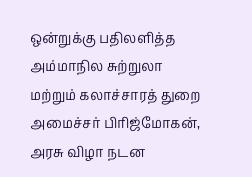ஒன்றுக்கு பதிலளித்த அம்மாநில சுற்றுலா மற்றும் கலாச்சாரத் துறை அமைச்சர் பிரிஜ்மோகன், அரசு விழா நடன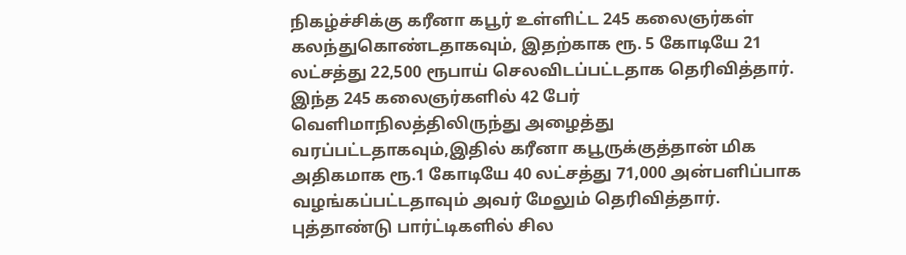நிகழ்ச்சிக்கு கரீனா கபூர் உள்ளிட்ட 245 கலைஞர்கள் கலந்துகொண்டதாகவும், இதற்காக ரூ. 5 கோடியே 21 லட்சத்து 22,500 ரூபாய் செலவிடப்பட்டதாக தெரிவித்தார்.
இந்த 245 கலைஞர்களில் 42 பேர் வெளிமாநிலத்திலிருந்து அழைத்து வரப்பட்டதாகவும்,இதில் கரீனா கபூருக்குத்தான் மிக அதிகமாக ரூ.1 கோடியே 40 லட்சத்து 71,000 அன்பளிப்பாக வழங்கப்பட்டதாவும் அவர் மேலும் தெரிவித்தார்.
புத்தாண்டு பார்ட்டிகளில் சில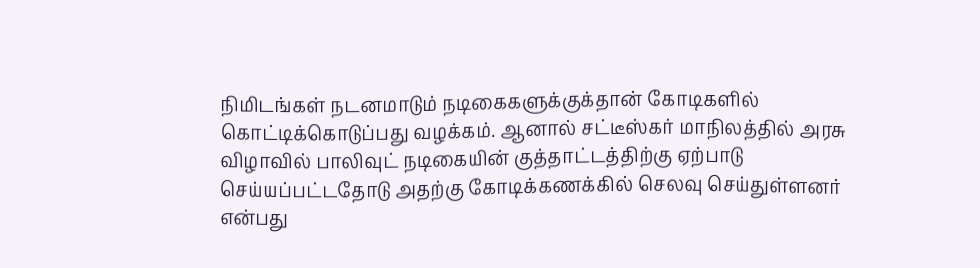நிமிடங்கள் நடனமாடும் நடிகைகளுக்குக்தான் கோடிகளில் கொட்டிக்கொடுப்பது வழக்கம். ஆனால் சட்டீஸ்கர் மாநிலத்தில் அரசு விழாவில் பாலிவுட் நடிகையின் குத்தாட்டத்திற்கு ஏற்பாடு செய்யப்பட்டதோடு அதற்கு கோடிக்கணக்கில் செலவு செய்துள்ளனர் என்பது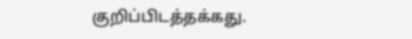குறிப்பிடத்தக்கது.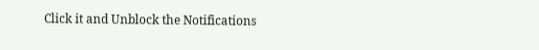Click it and Unblock the Notifications